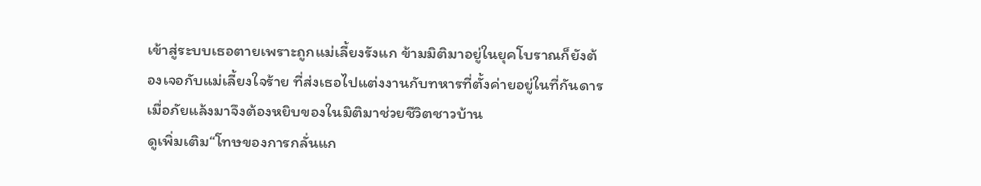เข้าสู่ระบบเธอตายเพราะถูกแม่เลี้ยงรังแก ข้ามมิติมาอยู่ในยุคโบราณก็ยังต้องเจอกับแม่เลี้ยงใจร้าย ที่ส่งเธอไปแต่งงานกับทหารที่ตั้งค่ายอยู่ในที่กันดาร เมื่อภัยแล้งมาจึงต้องหยิบของในมิติมาช่วยชีวิตชาวบ้าน
ดูเพิ่มเติม“โทษของการกลั่นแก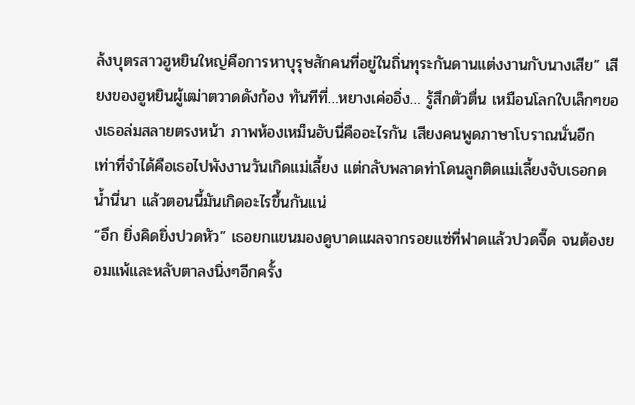ล้งบุตรสาวฮูหยินใหญ่คือการหาบุรุษสักคนที่อยู่ในถิ่นทุระกันดานแต่งงานกับนางเสีย” เสียงของฮูหยินผู้เฒ่าตวาดดังก้อง ทันทีที่…หยางเค่ออิ่ง… รู้สึกตัวตื่น เหมือนโลกใบเล็กๆของเธอล่มสลายตรงหน้า ภาพห้องเหม็นอับนี่คืออะไรกัน เสียงคนพูดภาษาโบราณนั่นอีก เท่าที่จำได้คือเธอไปพังงานวันเกิดแม่เลี้ยง แต่กลับพลาดท่าโดนลูกติดแม่เลี้ยงจับเธอกดน้ำนี่นา แล้วตอนนี้มันเกิดอะไรขึ้นกันแน่
“อึก ยิ่งคิดยิ่งปวดหัว” เธอยกแขนมองดูบาดแผลจากรอยแซ่ที่ฟาดแล้วปวดจี๊ด จนต้องยอมแพ้และหลับตาลงนิ่งๆอีกครั้ง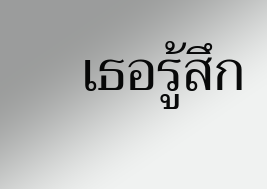เธอรู้สึก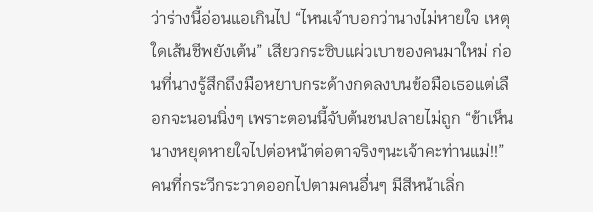ว่าร่างนี้อ่อนแอเกินไป “ไหนเจ้าบอกว่านางไม่หายใจ เหตุใดเส้นชีพยังเต้น” เสียวกระซิบแผ่วเบาของคนมาใหม่ ก่อนที่นางรู้สึกถึงมือหยาบกระด้างกดลงบนข้อมือเธอแต่เลือกจะนอนนิ่งๆ เพราะตอนนี้จับต้นชนปลายไม่ถูก “ข้าเห็นนางหยุดหายใจไปต่อหน้าต่อตาจริงๆนะเจ้าคะท่านแม่!!” คนที่กระวีกระวาดออกไปตามคนอื่นๆ มีสีหน้าเลิ่ก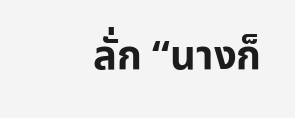ลั่ก “นางก็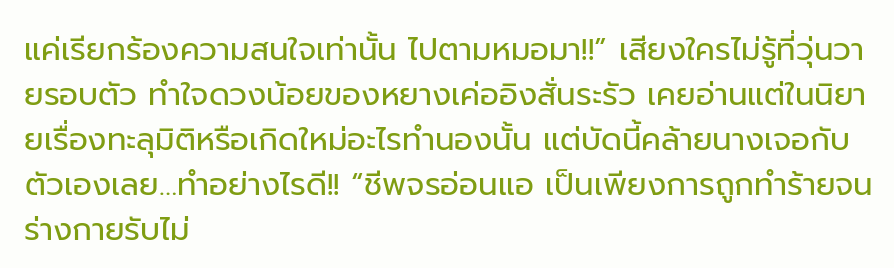แค่เรียกร้องความสนใจเท่านั้น ไปตามหมอมา!!” เสียงใครไม่รู้ที่วุ่นวายรอบตัว ทำใจดวงน้อยของหยางเค่ออิงสั่นระรัว เคยอ่านแต่ในนิยายเรื่องทะลุมิติหรือเกิดใหม่อะไรทำนองนั้น แต่บัดนี้คล้ายนางเจอกับตัวเองเลย…ทำอย่างไรดี!! “ชีพจรอ่อนแอ เป็นเพียงการถูกทำร้ายจนร่างกายรับไม่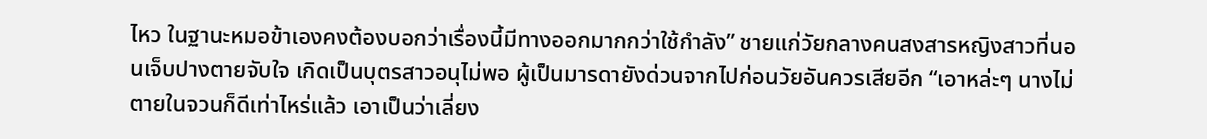ไหว ในฐานะหมอข้าเองคงต้องบอกว่าเรื่องนี้มีทางออกมากกว่าใช้กำลัง” ชายแก่วัยกลางคนสงสารหญิงสาวที่นอนเจ็บปางตายจับใจ เกิดเป็นบุตรสาวอนุไม่พอ ผู้เป็นมารดายังด่วนจากไปก่อนวัยอันควรเสียอีก “เอาหล่ะๆ นางไม่ตายในจวนก็ดีเท่าไหร่แล้ว เอาเป็นว่าเลี่ยง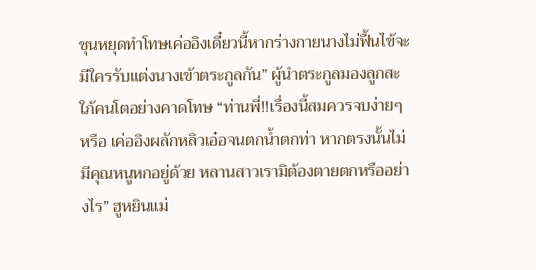ชุนหยุดทำโทษเค่ออิงเดี๋ยวนี้หากร่างกายนางไม่ฟื้นไข้จะมีใครรับแต่งนางเข้าตระกูลกัน” ผู้นำตระกูลมองลูกสะใภ้คนโตอย่างคาดโทษ “ท่านพี่!!เรื่องนี้สมควรจบง่ายๆหรือ เค่ออิงผลักหลิวเอ๋อจนตกน้ำตกท่า หากตรงนั้นไม่มีคุณหนูหกอยู่ด้วย หลานสาวเรามิต้องตายตกหรืออย่างไร” ฮูหยินแม่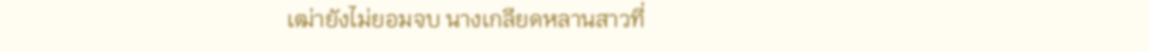เฒ่ายังไม่ยอมจบ นางเกลียดหลานสาวที่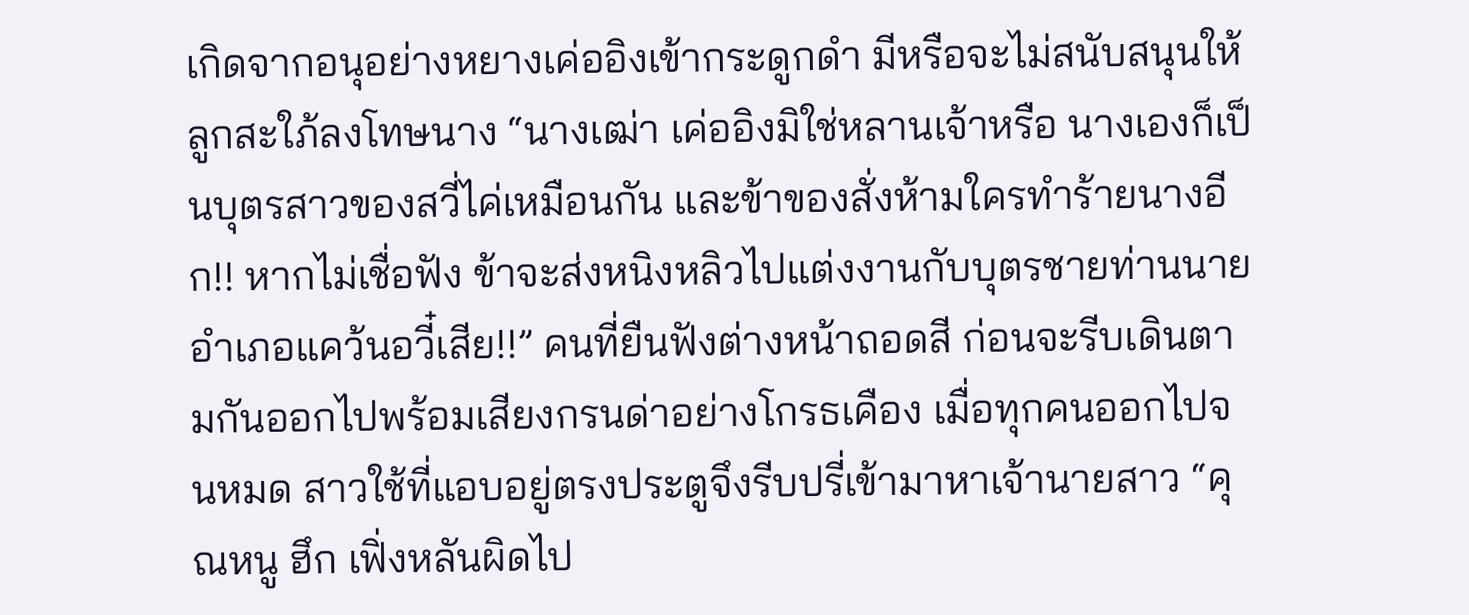เกิดจากอนุอย่างหยางเค่ออิงเข้ากระดูกดำ มีหรือจะไม่สนับสนุนให้ลูกสะใภ้ลงโทษนาง “นางเฒ่า เค่ออิงมิใช่หลานเจ้าหรือ นางเองก็เป็นบุตรสาวของสวี่ไค่เหมือนกัน และข้าของสั่งห้ามใครทำร้ายนางอีก!! หากไม่เชื่อฟัง ข้าจะส่งหนิงหลิวไปแต่งงานกับบุตรชายท่านนายอำเภอแคว้นอวี๋เสีย!!” คนที่ยืนฟังต่างหน้าถอดสี ก่อนจะรีบเดินตามกันออกไปพร้อมเสียงกรนด่าอย่างโกรธเคือง เมื่อทุกคนออกไปจนหมด สาวใช้ที่แอบอยู่ตรงประตูจึงรีบปรี่เข้ามาหาเจ้านายสาว “คุณหนู ฮึก เฟิ่งหลันผิดไป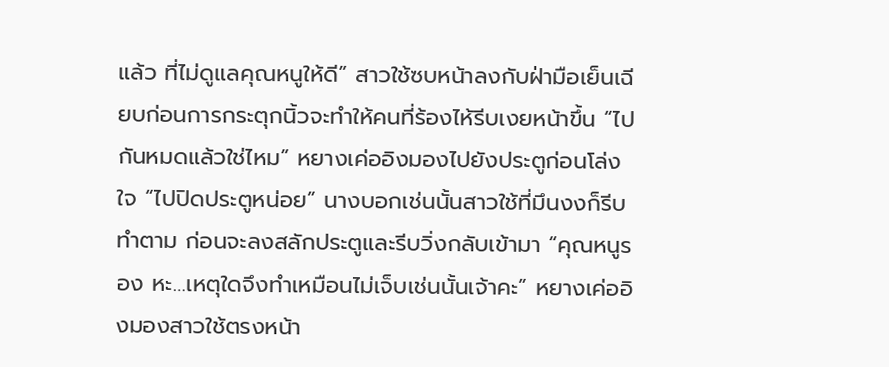แล้ว ที่ไม่ดูแลคุณหนูให้ดี” สาวใช้ซบหน้าลงกับฝ่ามือเย็นเฉียบก่อนการกระตุกนิ้วจะทำให้คนที่ร้องไห้รีบเงยหน้าขึ้น “ไปกันหมดแล้วใช่ไหม” หยางเค่ออิงมองไปยังประตูก่อนโล่งใจ “ไปปิดประตูหน่อย” นางบอกเช่นนั้นสาวใช้ที่มึนงงก็รีบทำตาม ก่อนจะลงสลักประตูและรีบวิ่งกลับเข้ามา “คุณหนูรอง หะ…เหตุใดจึงทำเหมือนไม่เจ็บเช่นนั้นเจ้าคะ” หยางเค่ออิงมองสาวใช้ตรงหน้า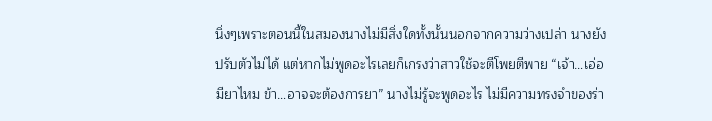นิ่งๆเพราะตอนนี้ในสมองนางไม่มีสิ่งใดทั้งนั้นนอกจากความว่างเปล่า นางยังปรับตัวไม่ได้ แต่หากไม่พูดอะไรเลยก็เกรงว่าสาวใช้จะตีโพยตีพาย “เจ้า…เอ่อมียาไหม ข้า…อาจจะต้องการยา” นางไม่รู้จะพูดอะไร ไม่มีความทรงจำของร่า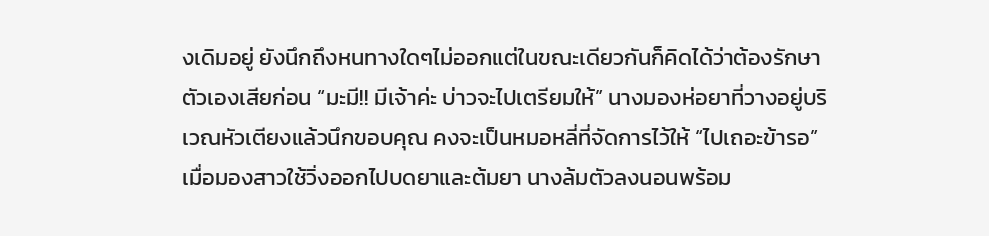งเดิมอยู่ ยังนึกถึงหนทางใดๆไม่ออกแต่ในขณะเดียวกันก็คิดได้ว่าต้องรักษาตัวเองเสียก่อน “มะมี!! มีเจ้าค่ะ บ่าวจะไปเตรียมให้” นางมองห่อยาที่วางอยู่บริเวณหัวเตียงแล้วนึกขอบคุณ คงจะเป็นหมอหลี่ที่จัดการไว้ให้ “ไปเถอะข้ารอ” เมื่อมองสาวใช้วิ่งออกไปบดยาและต้มยา นางล้มตัวลงนอนพร้อม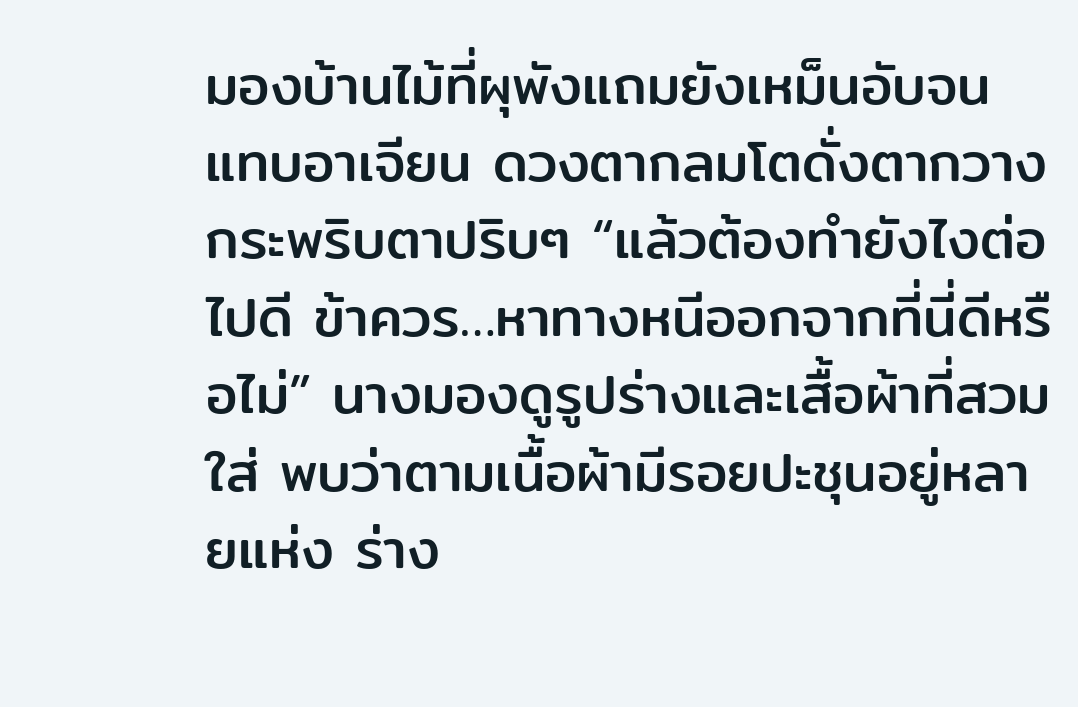มองบ้านไม้ที่ผุพังแถมยังเหม็นอับจนแทบอาเจียน ดวงตากลมโตดั่งตากวางกระพริบตาปริบๆ “แล้วต้องทำยังไงต่อไปดี ข้าควร…หาทางหนีออกจากที่นี่ดีหรือไม่” นางมองดูรูปร่างและเสื้อผ้าที่สวมใส่ พบว่าตามเนื้อผ้ามีรอยปะชุนอยู่หลายแห่ง ร่าง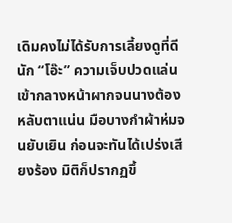เดิมคงไม่ได้รับการเลี้ยงดูที่ดีนัก “โอ๊ะ” ความเจ็บปวดแล่นเข้ากลางหน้าผากจนนางต้องหลับตาแน่น มือบางกำผ้าห่มจนยับเยิน ก่อนจะทันได้เปร่งเสียงร้อง มิติก็ปรากฏขึ้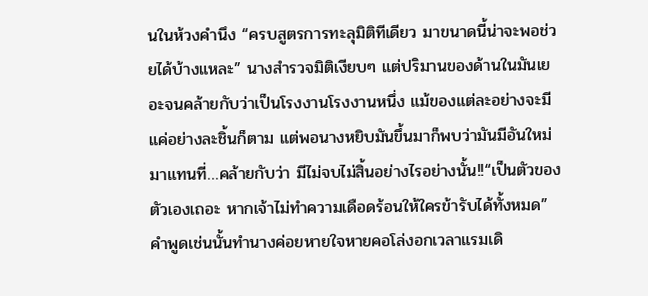นในห้วงคำนึง “ครบสูตรการทะลุมิติทีเดียว มาขนาดนี้น่าจะพอช่วยได้บ้างแหละ” นางสำรวจมิติเงียบๆ แต่ปริมานของด้านในมันเยอะจนคล้ายกับว่าเป็นโรงงานโรงงานหนึ่ง แม้ของแต่ละอย่างจะมีแค่อย่างละชิ้นก็ตาม แต่พอนางหยิบมันขึ้นมาก็พบว่ามันมีอันใหม่มาแทนที่…คล้ายกับว่า มีไม่จบไม่สิ้นอย่างไรอย่างนั้น!!“เป็นตัวของตัวเองเถอะ หากเจ้าไม่ทำความเดือดร้อนให้ใครข้ารับได้ทั้งหมด” คำพูดเช่นนั้นทำนางค่อยหายใจหายคอโล่งอกเวลาแรมเดิ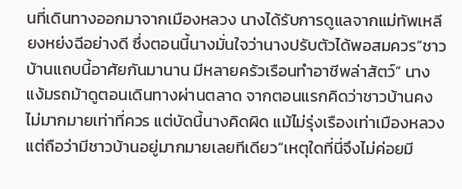นที่เดินทางออกมาจากเมืองหลวง นางได้รับการดูแลจากแม่ทัพเหลียงหย่งฉีอย่างดี ซึ่งตอนนี้นางมั่นใจว่านางปรับตัวได้พอสมควร“ชาวบ้านแถบนี้อาศัยกันมานาน มีหลายครัวเรือนทำอาชีพล่าสัตว์” นางแง้มรถม้าดูตอนเดินทางผ่านตลาด จากตอนแรกคิดว่าชาวบ้านคงไม่มากมายเท่าที่ควร แต่บัดนี้นางคิดผิด แม้ไม่รุ่งเรืองเท่าเมืองหลวงแต่ถือว่ามีชาวบ้านอยู่มากมายเลยทีเดียว“เหตุใดที่นี่จึงไม่ค่อยมี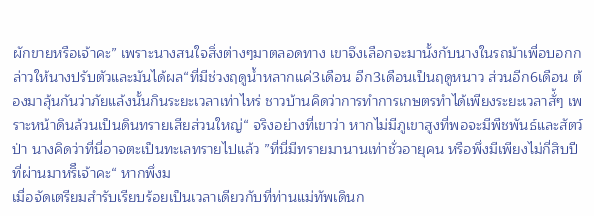ผักขายหรือเจ้าคะ” เพราะนางสนใจสิ่งต่างๆมาตลอดทาง เขาจึงเลือกจะมานั้งกับนางในรถม้าเพื่อบอกกล่าวให้นางปรับตัวและมันได้ผล“ที่มีช่วงฤดูน้ำหลากแค่3เดือน อีก3เดือนเป็นฤดูหนาว ส่วนอีก6เดือน ต้องมาลุ้นกันว่าภัยแล้งนั้นกินระยะเวลาเท่าไหร่ ชาวบ้านคิดว่าการทำการเกษตรทำได้เพียงระยะเวลาสั่้ๆ เพราะหน้าดินล้วนเป็นดินทรายเสียส่วนใหญ่“ จริงอย่างที่เขาว่า หากไม่มีภูเขาสูงที่พอจะมีพืชพันธ์และสัตว์ป่า นางคิดว่าที่นี่อาจตะเป็นทะเลทรายไปแล้ว ”ที่นี่มีทรายมานานเท่าชั่วอายุคน หรือพึ่งมีเพียงไม่กี่สิบปีที่ผ่านมาหริืเจ้าคะ“ หากพึ่งม
เมื่อจัดเตรียมสำรับเรียบร้อยเป็นเวลาเดียวกับที่ท่านแม่ทัพเดินก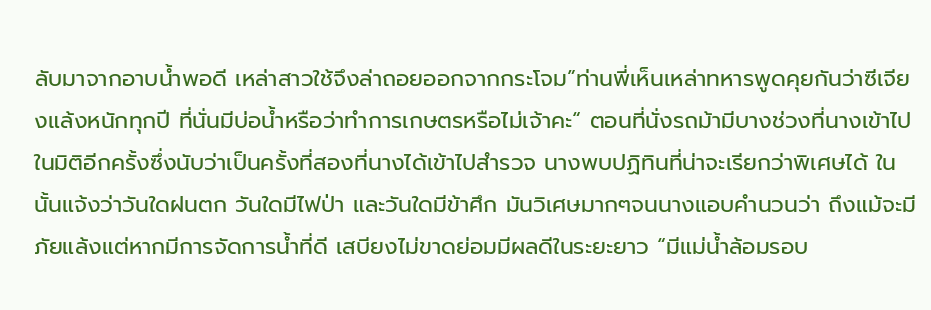ลับมาจากอาบน้ำพอดี เหล่าสาวใช้จึงล่าถอยออกจากกระโจม”ท่านพี่เห็นเหล่าทหารพูดคุยกันว่าซีเจียงแล้งหนักทุกปี ที่นั่นมีบ่อน้ำหรือว่าทำการเกษตรหรือไม่เจ้าคะ“ ตอนที่นั่งรถม้ามีบางช่วงที่นางเข้าไปในมิติอีกครั้งซึ่งนับว่าเป็นครั้งที่สองที่นางได้เข้าไปสำรวจ นางพบปฏิทินที่น่าจะเรียกว่าพิเศษได้ ในนั้นแจ้งว่าวันใดฝนตก วันใดมีไฟป่า และวันใดมีข้าศึก มันวิเศษมากๆจนนางแอบคำนวนว่า ถึงแม้จะมีภัยแล้งแต่หากมีการจัดการน้ำที่ดี เสบียงไม่ขาดย่อมมีผลดีในระยะยาว “มีแม่น้ำล้อมรอบ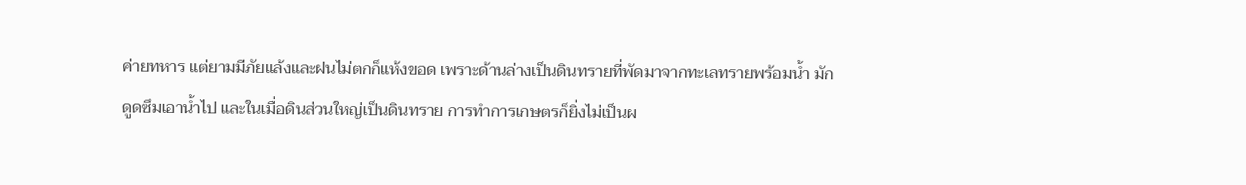ค่ายทหาร แต่ยามมีภัยแล้งและฝนไม่ตกก็แห้งขอด เพราะด้านล่างเป็นดินทรายที่พัดมาจากทะเลทรายพร้อมน้ำ มักดูดซึมเอาน้ำไป และในเมื่อดินส่วนใหญ่เป็นดินทราย การทำการเกษตรก็ยิ่งไม่เป็นผ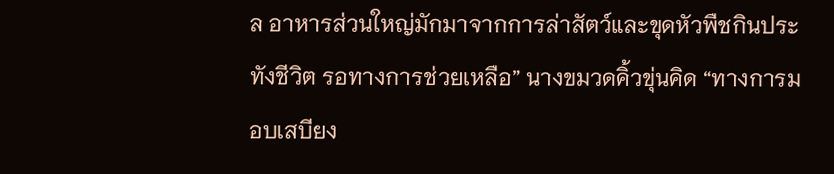ล อาหารส่วนใหญ่มักมาจากการล่าสัตว์และขุดหัวพืชกินประทังชีวิต รอทางการช่วยเหลือ” นางขมวดคิ้วขุ่นคิด “ทางการมอบเสบียง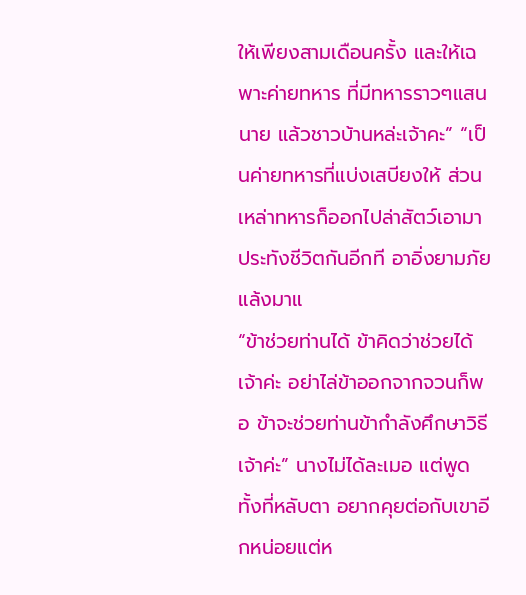ให้เพียงสามเดือนครั้ง และให้เฉพาะค่ายทหาร ที่มีทหารราวๆแสนนาย แล้วชาวบ้านหล่ะเจ้าคะ” “เป็นค่ายทหารที่แบ่งเสบียงให้ ส่วนเหล่าทหารก็ออกไปล่าสัตว์เอามาประทังชีวิตกันอีกที อาอิ่งยามภัยแล้งมาแ
“ข้าช่วยท่านได้ ข้าคิดว่าช่วยได้เจ้าค่ะ อย่าไล่ข้าออกจากจวนก็พอ ข้าจะช่วยท่านข้ากำลังศึกษาวิธีเจ้าค่ะ” นางไม่ได้ละเมอ แต่พูดทั้งที่หลับตา อยากคุยต่อกับเขาอีกหน่อยแต่ห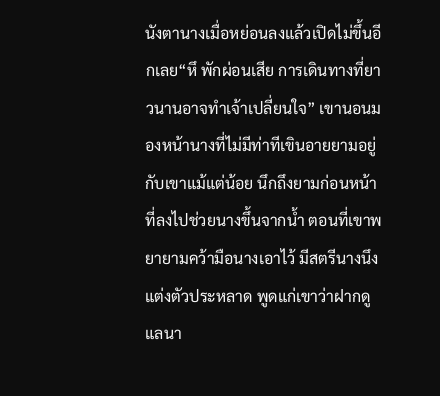นังตานางเมื่อหย่อนลงแล้วเปิดไม่ขึ้นอีกเลย“หึ พักผ่อนเสีย การเดินทางที่ยาวนานอาจทำเจ้าเปลี่ยนใจ” เขานอนมองหน้านางที่ไม่มีท่าทีเขินอายยามอยู่กับเขาแม้แต่น้อย นึกถึงยามก่อนหน้าที่ลงไปช่วยนางขึ้นจากน้ำ ตอนที่เขาพยายามคว้ามือนางเอาไว้ มีสตรีนางนึงแต่งตัวประหลาด พูดแก่เขาว่าฝากดูแลนา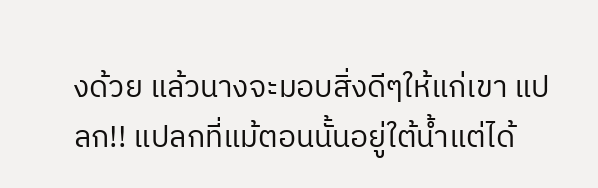งด้วย แล้วนางจะมอบสิ่งดีๆให้แก่เขา แปลก!! แปลกที่แม้ตอนนั้นอยู่ใต้น้ำแต่ได้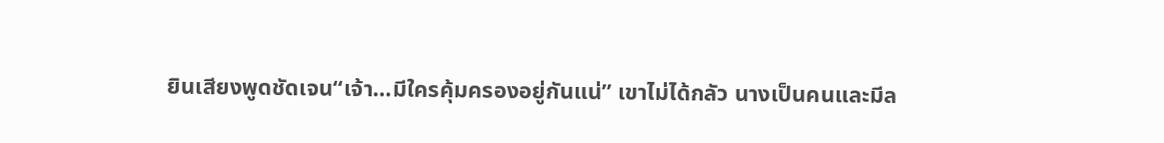ยินเสียงพูดชัดเจน“เจ้า…มีใครคุ้มครองอยู่กันแน่” เขาไม่ได้กลัว นางเป็นคนและมีล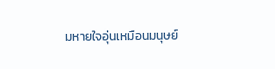มหายใจอุ่นเหมือนมนุษย์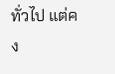ทั่วไป แต่คง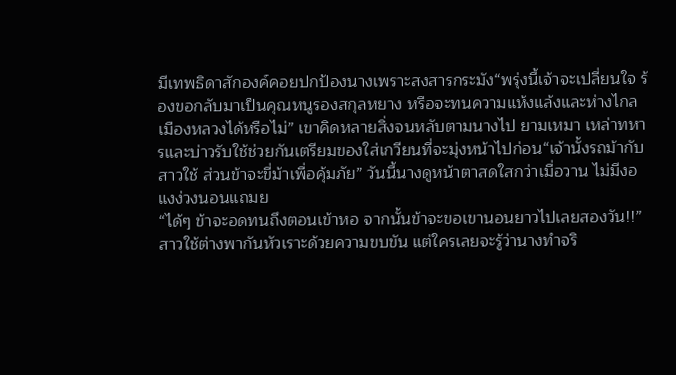มีเทพธิดาสักองค์คอยปกป้องนางเพราะสงสารกระมัง“พรุ่งนี้เจ้าจะเปลี่ยนใจ ร้องขอกลับมาเป็นคุณหนูรองสกุลหยาง หรือจะทนความแห้งแล้งและห่างไกลเมืองหลวงได้หรือไม่” เขาคิดหลายสิ่งจนหลับตามนางไป ยามเหมา เหล่าทหารและบ่าวรับใช้ช่วยกันเตรียมของใส่เกวียนที่จะมุ่งหน้าไปก่อน“เจ้านั้งรถม้ากับสาวใช้ ส่วนข้าจะขี่ม้าเพื่อคุ้มภัย” วันนี้นางดูหน้าตาสดใสกว่าเมื่อวาน ไม่มีงอแงง่วงนอนแถมย
“ได้ๆ ข้าจะอดทนถึงตอนเข้าหอ จากนั้นข้าจะขอเขานอนยาวไปเลยสองวัน!!” สาวใช้ต่างพากันหัวเราะด้วยความขบขัน แต่ใครเลยจะรู้ว่านางทำจริ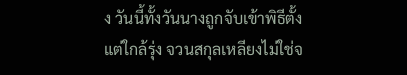ง วันนี้ทั้งวันนางถูกจับเข้าพิธีตั้งแต่ใกล้รุ่ง จวนสกุลเหลียงไม่ใช่จ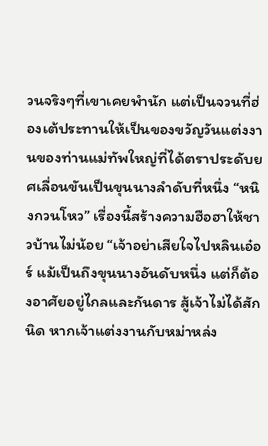วนจริงๆที่เขาเคยพำนัก แต่เป็นจวนที่ฮ่องเต้ประทานให้เป็นของขวัญวันแต่งงานของท่านแม่ทัพใหญ่ที่ได้ตราประดับยศเลื่อนขันเป็นขุนนางลำดับที่หนึ่ง “หนิงกวนโหว” เรื่องนี้สร้างความฮือฮาให้ชาวบ้านไม่น้อย “เจ้าอย่าเสียใจไปหลินเอ๋อร์ แม้เป็นถึงขุนนางอันดับหนึ่ง แต่ก็ต้องอาศัยอยู่ไกลและกันดาร สู้เจ้าไม่ได้สักนิด หากเจ้าแต่งงานกับหม่าหล่ง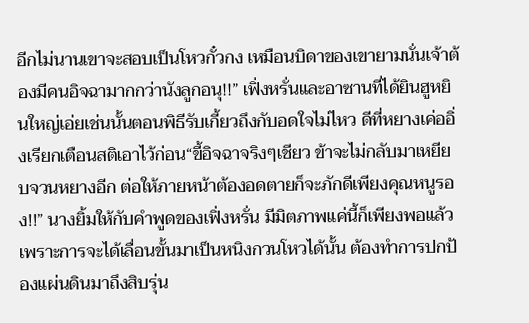อีกไม่นานเขาจะสอบเป็นโหวกั๋วกง เหมือนบิดาของเขายามนั่นเจ้าต้องมีคนอิจฉามากกว่านังลูกอนุ!!” เฟิ่งหรั่นและอาซานที่ได้ยินฮูหยินใหญ่เอ่ยเช่นนั้นตอนพิธีรับเกี้ยวถึงกับอดใจไม่ไหว ดีที่หยางเค่ออิ่งเรียกเตือนสติเอาไว้ก่อน“ขี้อิจฉาจริงๆเชียว ข้าจะไม่กลับมาเหยียบจวนหยางอีก ต่อให้ภายหน้าต้องอดตายก็จะภักดีเพียงคุณหนูรอง!!” นางยิ้มให้กับคำพูดของเฟิ่งหรั่น มีมิตภาพแค่นี้ก็เพียงพอแล้วเพราะการจะได้เลื่อนขั้นมาเป็นหนิงกวนโหวได้นั้น ต้องทำการปกป้องแผ่นดินมาถึงสิบรุ่น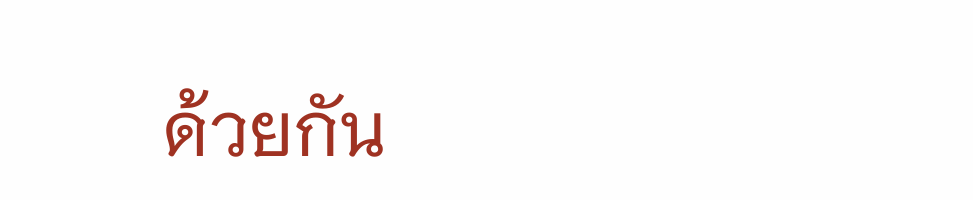ด้วยกัน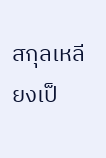สกุลเหลียงเป็